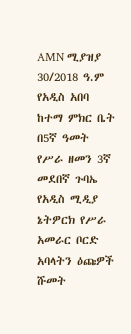AMN ሚያዝያ 30/2018 ዓ.ም
የአዲስ አበባ ከተማ ምክር ቤት በ5ኛ ዓመት የሥራ ዘመን 3ኛ መደበኛ ጉባኤ የአዲስ ሚዲያ ኔትዎርክ የሥራ አመራር ቦርድ አባላትን ዕጩዎች ሹመት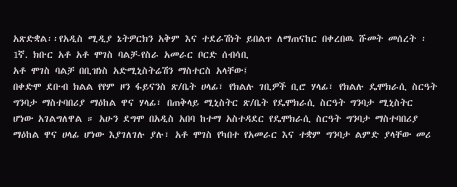አጽድቋል፡፡የአዲስ ሚዲያ ኔትዎርክን አቅም እና ተደራሽነት ይበልጥ ለማጠናከር በቀረበዉ ሹመት መሰረት ፡
1ኛ. ክቡር አቶ አቶ ሞገስ ባልቻ-የስራ አመራር ቦርድ ሰብሳቢ
አቶ ሞገስ ባልቻ በቢዝነስ አድሚኒስትሬሽን ማስተርስ አላቸው፤
በቀድሞ ደቡብ ክልል የየም ዞን ፋይናንስ ጽ/ቤት ሀላፊ፣ የክልሉ ገቢዎች ቢሮ ሃላፊ፣ የክልሉ ዴሞክራሲ ስርዓት ግንባታ ማስተባበሪያ ማዕከል ዋና ሃላፊ፣ በጠቅላይ ሚኒስትር ጽ/ቤት የዴሞክራሲ ስርዓት ግንባታ ሚኒስትር ሆነው አገልግለዋል ። አሁን ደግሞ በአዲስ አበባ ከተማ አስተዳደር የዴሞክራሲ ስርዓት ግንባታ ማስተባበሪያ ማዕከል ዋና ሀላፊ ሆነው እያገለገሉ ያሉ፣ አቶ ሞገስ የካበተ የአመራር እና ተቋም ግንባታ ልምድ ያላቸው መሪ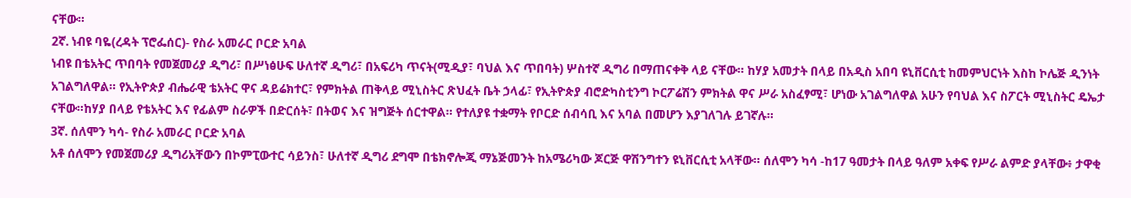ናቸው።
2ኛ. ነብዩ ባዬ(ረዳት ፕሮፌሰር)- የስራ አመራር ቦርድ አባል
ነብዩ በቴአትር ጥበባት የመጀመሪያ ዲግሪ፣ በሥነፅሁፍ ሁለተኛ ዲግሪ፣ በአፍሪካ ጥናት(ሚዲያ፣ ባህል እና ጥበባት) ሦስተኛ ዲግሪ በማጠናቀቅ ላይ ናቸው። ከሃያ አመታት በላይ በአዲስ አበባ ዩኒቨርሲቲ ከመምህርነት እስከ ኮሌጅ ዲንነት አገልግለዋል። የኢትዮጵያ ብሔራዊ ቴአትር ዋና ዳይሬክተር፣ የምክትል ጠቅላይ ሚኒስትር ጽህፈት ቤት ኃላፊ፣ የኢትዮጵያ ብሮድካስቲንግ ኮርፖሬሽን ምክትል ዋና ሥራ አስፈፃሚ፣ ሆነው አገልግለዋል አሁን የባህል እና ስፖርት ሚኒስትር ዴኤታ ናቸው።ከሃያ በላይ የቴአትር እና የፊልም ስራዎች በድርሰት፣ በትወና እና ዝግጅት ሰርተዋል። የተለያዩ ተቋማት የቦርድ ሰብሳቢ እና አባል በመሆን እያገለገሉ ይገኛሉ።
3ኛ. ሰለሞን ካሳ- የስራ አመራር ቦርድ አባል
አቶ ሰለሞን የመጀመሪያ ዲግሪአቸውን በኮምፒውተር ሳይንስ፣ ሁለተኛ ዲግሪ ደግሞ በቴክኖሎጂ ማኔጅመንት ከአሜሪካው ጆርጅ ዋሽንግተን ዩኒቨርሲቲ አላቸው። ሰለሞን ካሳ -ከ17 ዓመታት በላይ ዓለም አቀፍ የሥራ ልምድ ያላቸው፥ ታዋቂ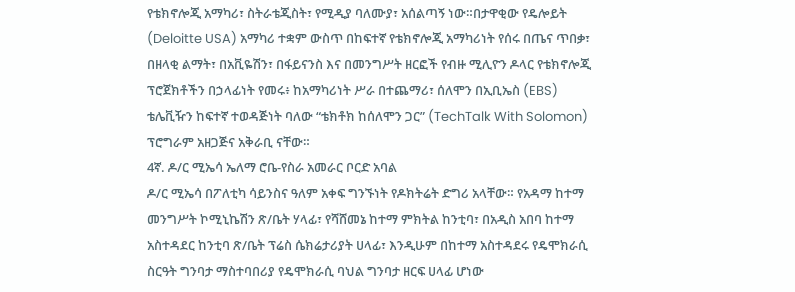የቴክኖሎጂ አማካሪ፣ ስትራቴጂስት፣ የሚዲያ ባለሙያ፣ አሰልጣኝ ነው።በታዋቂው የዴሎይት (Deloitte USA) አማካሪ ተቋም ውስጥ በከፍተኛ የቴክኖሎጂ አማካሪነት የሰሩ በጤና ጥበቃ፣ በዘላቂ ልማት፣ በአቪዬሽን፣ በፋይናንስ እና በመንግሥት ዘርፎች የብዙ ሚሊዮን ዶላር የቴክኖሎጂ ፕሮጀክቶችን በኃላፊነት የመሩ፥ ከአማካሪነት ሥራ በተጨማሪ፣ ሰለሞን በኢቢኤስ (EBS) ቴሌቪዥን ከፍተኛ ተወዳጅነት ባለው “ቴክቶክ ከሰለሞን ጋር” (TechTalk With Solomon) ፕሮግራም አዘጋጅና አቅራቢ ናቸው።
4ኛ. ዶ/ር ሚኤሳ ኤለማ ሮቤ-የስራ አመራር ቦርድ አባል
ዶ/ር ሚኤሳ በፖለቲካ ሳይንስና ዓለም አቀፍ ግንኙነት የዶክትሬት ድግሪ አላቸው። የአዳማ ከተማ መንግሥት ኮሚኒኬሽን ጽ/ቤት ሃላፊ፣ የሻሸመኔ ከተማ ምክትል ከንቲባ፣ በአዲስ አበባ ከተማ አስተዳደር ከንቲባ ጽ/ቤት ፕሬስ ሴክሬታሪያት ሀላፊ፣ እንዲሁም በከተማ አስተዳደሩ የዴሞክራሲ ስርዓት ግንባታ ማስተባበሪያ የዴሞክራሲ ባህል ግንባታ ዘርፍ ሀላፊ ሆነው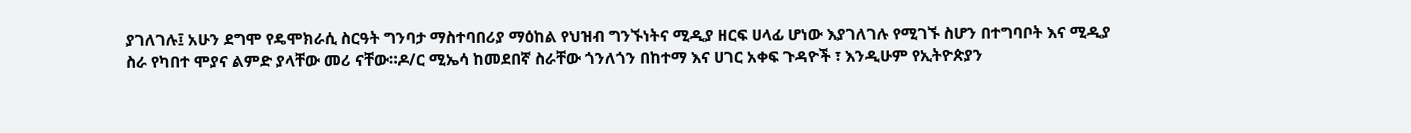ያገለገሉ፤ አሁን ደግሞ የዴሞክራሲ ስርዓት ግንባታ ማስተባበሪያ ማዕከል የህዝብ ግንኙነትና ሚዲያ ዘርፍ ሀላፊ ሆነው እያገለገሉ የሚገኙ ስሆን በተግባቦት እና ሚዲያ ስራ የካበተ ሞያና ልምድ ያላቸው መሪ ናቸው።ዶ/ር ሚኤሳ ከመደበኛ ስራቸው ጎንለጎን በከተማ እና ሀገር አቀፍ ጉዳዮች ፣ እንዲሁም የኢትዮጵያን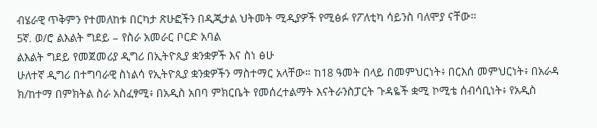ብሄራዊ ጥቅምን የተመለከቱ በርካታ ጽሁፎችን በዲጂታል ህትመት ሚዲያዎች የሚፅፉ የፖለቲካ ሳይንስ ባለሞያ ናቸው።
5ኛ. ወ/ሮ ልእልት ግደይ – የስራ አመራር ቦርድ አባል
ልእልት ግደይ የመጀመሪያ ዲግሪ በኢትዮጲያ ቋንቋዎች እና ስነ ፅሁ
ሁለተኛ ዲግሪ በተግባራዊ ስነልሳ የኢትዮጲያ ቋንቋዎችን ማስተማር አላቸው። ከ18 ዓመት በላይ በመምህርነት፥ በርእሰ መምህርነት፥ በአራዳ ክ/ከተማ በምክትል ስራ አስፈፃሚ፥ በአዲስ አበባ ምክርቤት የመሰረተልማት እናትራንስፓርት ጉዳዬች ቋሚ ኮሚቴ ሰብሳቢነት፥ የአዲስ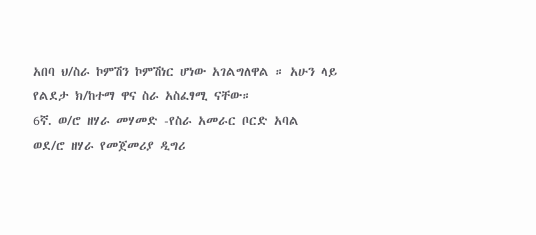አበባ ህ/ስራ ኮምሽን ኮምሽነር ሆነው አገልግለዋል ። አሁን ላይ የልደታ ክ/ከተማ ዋና ስራ አስፈፃሚ ናቸው።
6ኛ. ወ/ሮ ዘሃራ መሃመድ -የስራ አመራር ቦርድ አባል
ወደ/ሮ ዘሃራ የመጀመሪያ ዲግሪ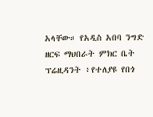አላቸው። የአዲስ አበባ ንግድ ዘርፍ ማህበራት ምክር ቤት ፕሬዚዳንት ፥የተለያዩ የበጎ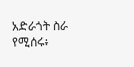አድራጎት ስራ የሚሰሩ፥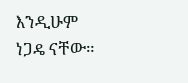እንዲሁም ነጋዴ ናቸው።